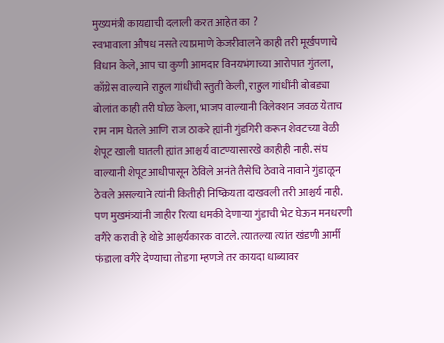मुख्यमंत्री कायद्याची दलाली करत आहेत का ?
स्वभावाला औषध नसते त्याप्रमाणे केजरीवालने काही तरी मूर्खपणाचे विधान केले, आप चा कुणी आमदार विनयभंगाच्या आरोपात गुंतला, काँग्रेस वाल्याने राहुल गांधींची स्तुती केली, राहुल गांधींनी बोबड्या बोलांत काही तरी घोळ केला, भाजप वाल्यानी विलेक्शन जवळ येताच राम नाम घेतले आणि राज ठाकरे ह्यांनी गुंडगिरी करून शेवटच्या वेळी शेपूट खाली घातली ह्यांत आश्चर्य वाटण्यासारखे काहीही नाही. संघ वाल्यानी शेपूट आधीपासून ठेविले अनंते तैसेचि ठेवावे नावाने गुंडाळून ठेवले असल्याने त्यांनी कितीही निष्क्रियता दाखवली तरी आश्चर्य नाही.
पण मुखमंत्र्यांनी जाहीर रित्या धमकी देणाऱ्या गुंडाची भेट घेऊन मनधरणी वगैरे करावी हे थोडे आश्चर्यकारक वाटले. त्यातल्या त्यांत खंडणी आर्मी फंडाला वगैरे देण्याचा तोडगा म्हणजे तर कायदा धाब्यावर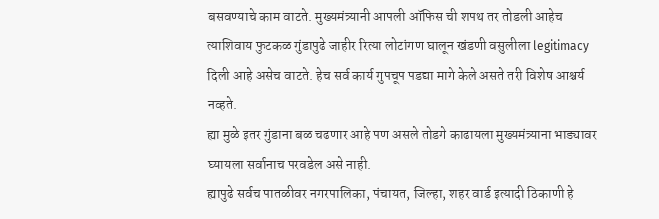बसवण्याचे काम वाटते. मुख्यमंत्र्यानी आपली ऑफिस ची शपथ तर तोडली आहेच त्याशिवाय फुटकळ गुंडापुढे जाहीर रित्या लोटांगण घालून खंडणी वसुलीला legitimacy दिली आहे असेच वाटते. हेच सर्व कार्य गुपचूप पडद्या मागे केले असते तरी विशेष आश्चर्य नव्हते.
ह्या मुळे इतर गुंडाना बळ चढणार आहे पण असले तोडगे काढायला मुख्यमंत्र्याना भाड्यावर घ्यायला सर्वानाच परवडेल असे नाही.
ह्यापुढे सर्वच पातळीवर नगरपालिका, पंचायत, जिल्हा, शहर वार्ड इत्यादी ठिकाणी हे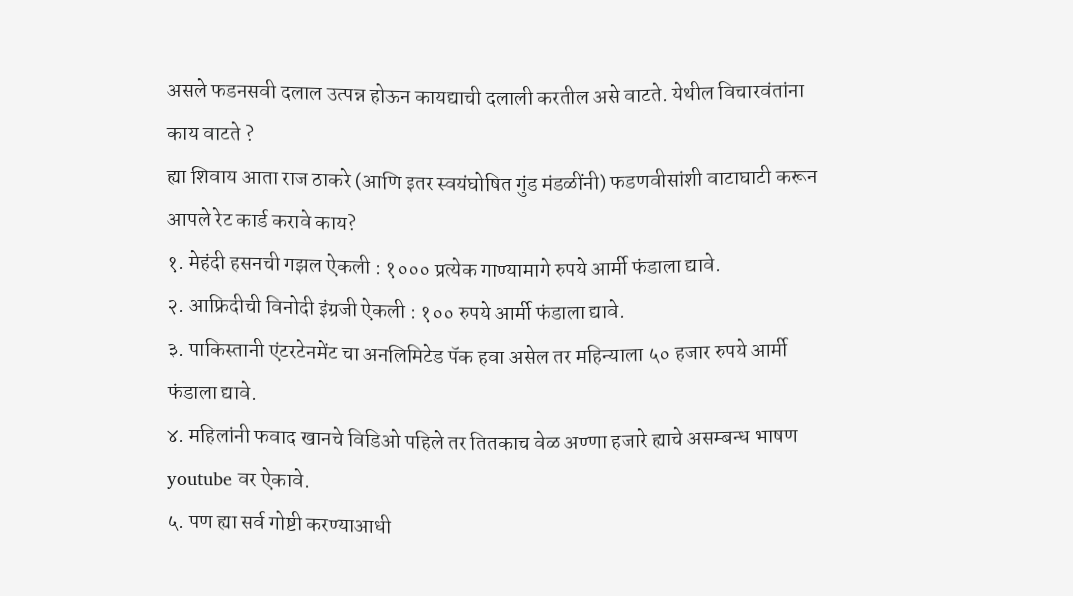असले फडनसवी दलाल उत्पन्न होऊन कायद्याची दलाली करतील असे वाटते. येथील विचारवंतांना काय वाटते ?
ह्या शिवाय आता राज ठाकरे (आणि इतर स्वयंघोषित गुंड मंडळींनी) फडणवीसांशी वाटाघाटी करून आपले रेट कार्ड करावे काय?
१. मेहंदी हसनची गझल ऐकली : १००० प्रत्येक गाण्यामागे रुपये आर्मी फंडाला द्यावे.
२. आफ्रिदीची विनोदी इंग्रजी ऐकली : १०० रुपये आर्मी फंडाला द्यावे.
३. पाकिस्तानी एंटरटेनमेंट चा अनलिमिटेड पॅक हवा असेल तर महिन्याला ५० हजार रुपये आर्मी फंडाला द्यावे.
४. महिलांनी फवाद खानचे विडिओ पहिले तर तितकाच वेळ अण्णा हजारे ह्याचे असम्बन्ध भाषण youtube वर ऐकावे.
५. पण ह्या सर्व गोष्टी करण्याआधी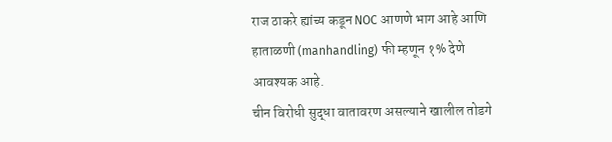राज ठाकरे ह्यांच्य कडून NOC आणणे भाग आहे आणि हाताळणी (manhandling) फी म्हणून १% देणे आवश्यक आहे.
चीन विरोधी सुद्धा वातावरण असल्याने खालील तोडगे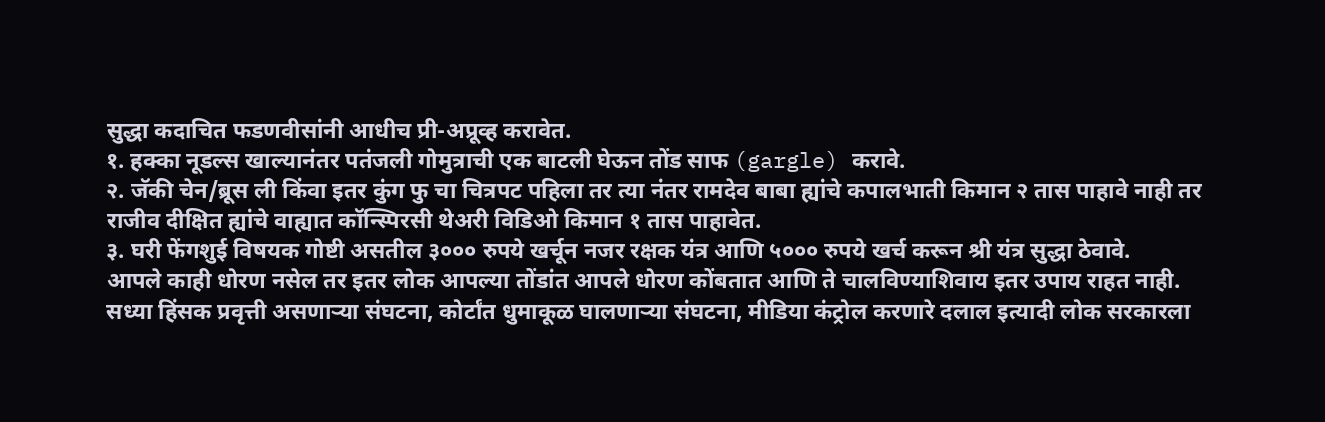सुद्धा कदाचित फडणवीसांनी आधीच प्री-अप्रूव्ह करावेत.
१. हक्का नूडल्स खाल्यानंतर पतंजली गोमुत्राची एक बाटली घेऊन तोंड साफ (gargle) करावे.
२. जॅकी चेन/ब्रूस ली किंवा इतर कुंग फु चा चित्रपट पहिला तर त्या नंतर रामदेव बाबा ह्यांचे कपालभाती किमान २ तास पाहावे नाही तर राजीव दीक्षित ह्यांचे वाह्यात कॉन्स्पिरसी थेअरी विडिओ किमान १ तास पाहावेत.
३. घरी फेंगशुई विषयक गोष्टी असतील ३००० रुपये खर्चून नजर रक्षक यंत्र आणि ५००० रुपये खर्च करून श्री यंत्र सुद्धा ठेवावे.
आपले काही धोरण नसेल तर इतर लोक आपल्या तोंडांत आपले धोरण कोंबतात आणि ते चालविण्याशिवाय इतर उपाय राहत नाही. सध्या हिंसक प्रवृत्ती असणाऱ्या संघटना, कोर्टांत धुमाकूळ घालणाऱ्या संघटना, मीडिया कंट्रोल करणारे दलाल इत्यादी लोक सरकारला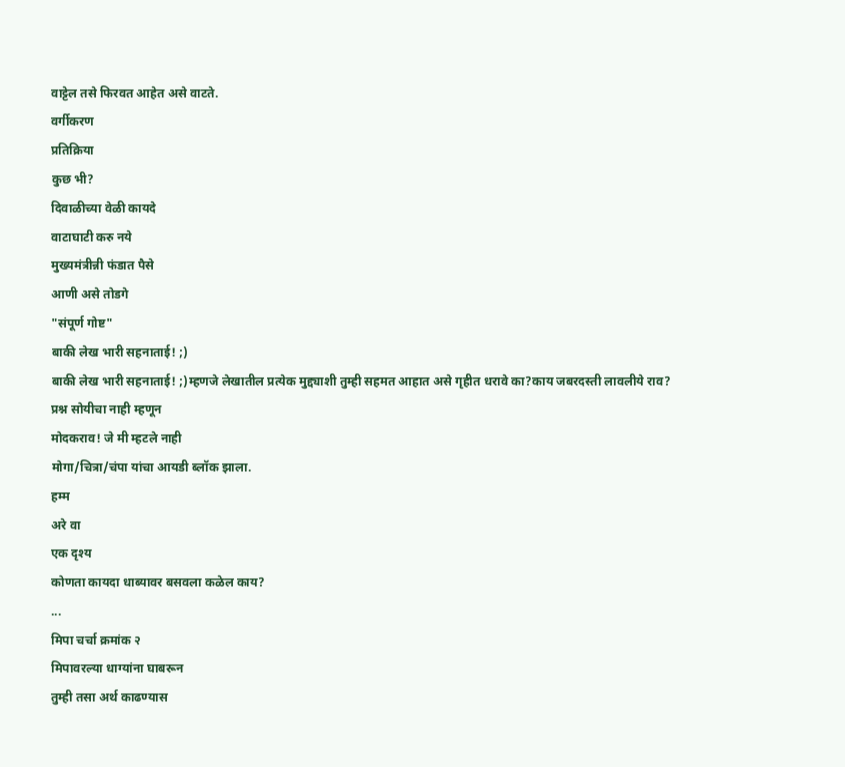वाट्टेल तसे फिरवत आहेत असे वाटते.
वर्गीकरण
प्रतिक्रिया
कुछ भी?
दिवाळीच्या वेळी कायदे
वाटाघाटी करु नये
मुख्यमंत्रीन्नी फंडात पैसे
आणी असे तोडगे
"संपूर्ण गोष्ट"
बाकी लेख भारी सहनाताई! ;)
बाकी लेख भारी सहनाताई! ;)म्हणजे लेखातील प्रत्येक मुद्द्याशी तुम्ही सहमत आहात असे गृहीत धरावे का?काय जबरदस्ती लावलीये राव?
प्रश्न सोयीचा नाही म्हणून
मोदकराव! जे मी म्हटले नाही
मोगा/चित्रा/चंपा यांचा आयडी ब्लॉक झाला.
हम्म
अरे वा
एक दृश्य
कोणता कायदा धाब्यावर बसवला कळेल काय?
...
मिपा चर्चा क्रमांक २
मिपावरल्या धाग्यांना घाबरून
तुम्ही तसा अर्थ काढण्यास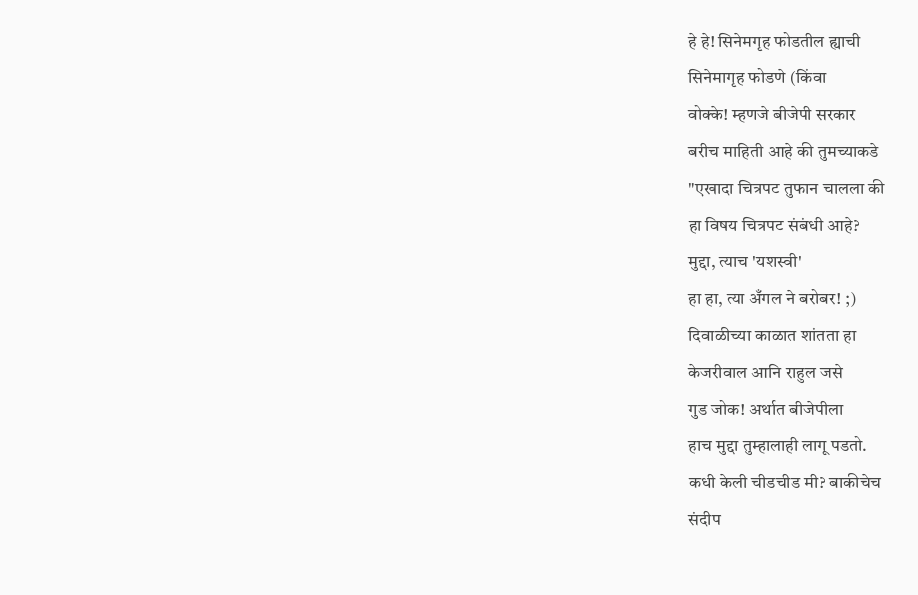हे हे! सिनेमगृह फोडतील ह्याची
सिनेमागृह फोडणे (किंवा
वोक्के! म्हणजे बीजेपी सरकार
बरीच माहिती आहे की तुमच्याकडे
"एखादा चित्रपट तुफान चालला की
हा विषय चित्रपट संबंधी आहे?
मुद्दा, त्याच 'यशस्वी'
हा हा, त्या अँगल ने बरोबर! ;)
दिवाळीच्या काळात शांतता हा
केजरीवाल आनि राहुल जसे
गुड जोक! अर्थात बीजेपीला
हाच मुद्दा तुम्हालाही लागू पडतो.
कधी केली चीडचीड मी? बाकीचेच
संदीप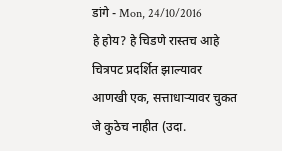डांगे - Mon, 24/10/2016
हे होय? हे चिडणे रास्तच आहे
चित्रपट प्रदर्शित झाल्यावर
आणखी एक, सत्ताधाऱ्यावर चुकत
जे कुठेच नाहीत (उदा.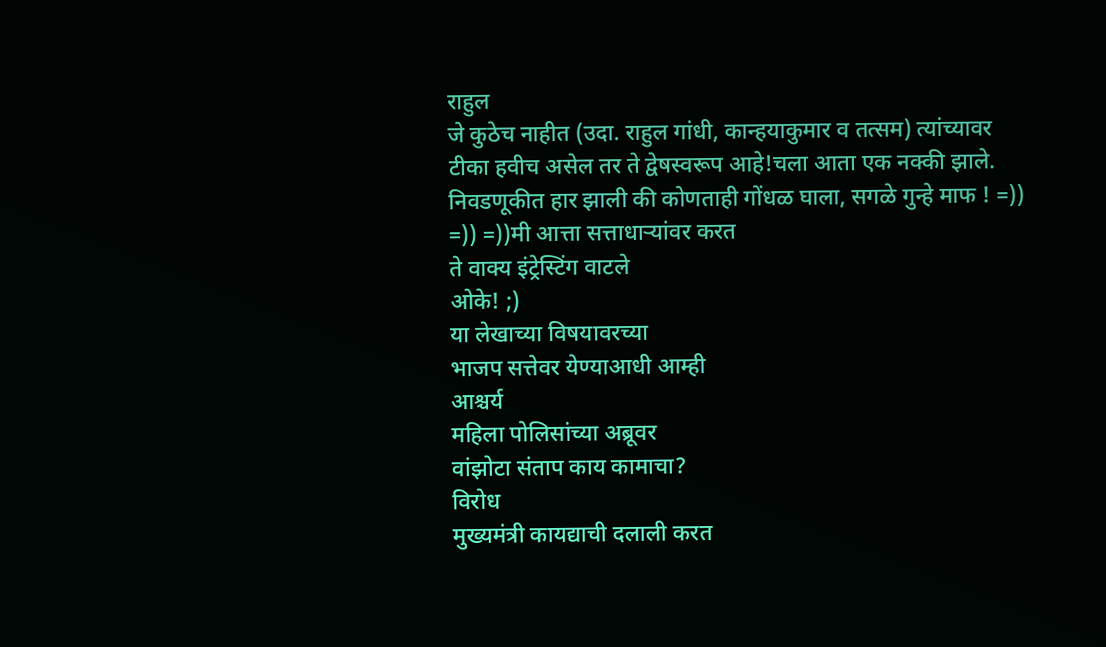राहुल
जे कुठेच नाहीत (उदा. राहुल गांधी, कान्हयाकुमार व तत्सम) त्यांच्यावर टीका हवीच असेल तर ते द्वेषस्वरूप आहे!चला आता एक नक्की झाले. निवडणूकीत हार झाली की कोणताही गोंधळ घाला, सगळे गुन्हे माफ ! =)) =)) =))मी आत्ता सत्ताधाऱ्यांवर करत
ते वाक्य इंट्रेस्टिंग वाटले
ओके! ;)
या लेखाच्या विषयावरच्या
भाजप सत्तेवर येण्याआधी आम्ही
आश्चर्य
महिला पोलिसांच्या अब्रूवर
वांझोटा संताप काय कामाचा?
विरोध
मुख्यमंत्री कायद्याची दलाली करत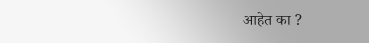आहेत का ?